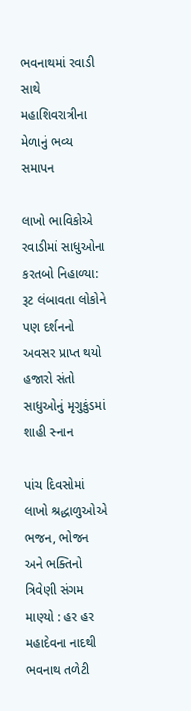ભવનાથમાં રવાડી સાથે મહાશિવરાત્રીના મેળાનું ભવ્ય સમાપન

લાખો ભાવિકોએ રવાડીમાં સાધુઓના કરતબો નિહાળ્યા: રૂટ લંબાવતા લોકોને પણ દર્શનનો અવસર પ્રાપ્ત થયો હજારો સંતો સાધુઓનું મૃગુકુંડમાં શાહી સ્નાન

પાંચ દિવસોમાં લાખો શ્રદ્ધાળુઓએ ભજન, ભોજન અને ભક્તિનો ત્રિવેણી સંગમ માણ્યો : હર હર મહાદેવના નાદથી ભવનાથ તળેટી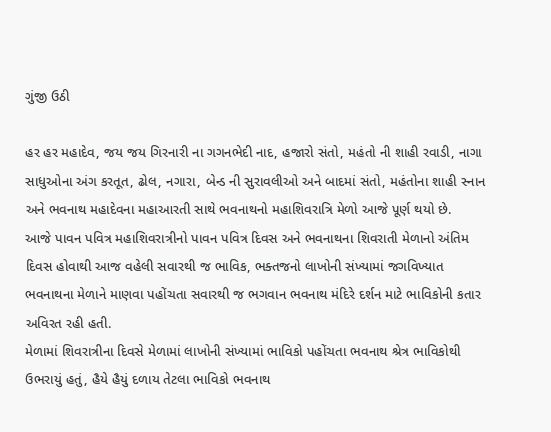ગુંજી ઉઠી

હર હર મહાદેવ, જય જય ગિરનારી ના ગગનભેદી નાદ, હજારો સંતો, મહંતો ની શાહી રવાડી, નાગા સાધુઓના અંગ કરતૂત, ઢોલ, નગારા, બેન્ડ ની સુરાવલીઓ અને બાદમાં સંતો, મહંતોના શાહી સ્નાન અને ભવનાથ મહાદેવના મહાઆરતી સાથે ભવનાથનો મહાશિવરાત્રિ મેળો આજે પૂર્ણ થયો છે.
આજે પાવન પવિત્ર મહાશિવરાત્રીનો પાવન પવિત્ર દિવસ અને ભવનાથના શિવરાતી મેળાનો અંતિમ દિવસ હોવાથી આજ વહેલી સવારથી જ ભાવિક, ભક્તજનો લાખોની સંખ્યામાં જગવિખ્યાત ભવનાથના મેળાને માણવા પહોંચતા સવારથી જ ભગવાન ભવનાથ મંદિરે દર્શન માટે ભાવિકોની કતાર અવિરત રહી હતી.
મેળામાં શિવરાત્રીના દિવસે મેળામાં લાખોની સંખ્યામાં ભાવિકો પહોંચતા ભવનાથ શ્રેત્ર ભાવિકોથી ઉભરાયું હતું, હૈયે હૈયું દળાય તેટલા ભાવિકો ભવનાથ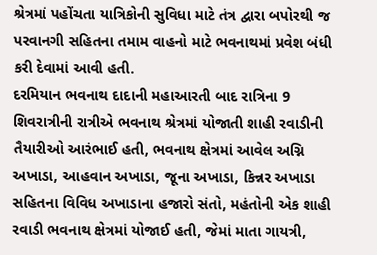શ્રેત્રમાં પહોંચતા યાત્રિકોની સુવિધા માટે તંત્ર દ્વારા બપોરથી જ પરવાનગી સહિતના તમામ વાહનો માટે ભવનાથમાં પ્રવેશ બંધી કરી દેવામાં આવી હતી.
દરમિયાન ભવનાથ દાદાની મહાઆરતી બાદ રાત્રિના 9 શિવરાત્રીની રાત્રીએ ભવનાથ શ્રેત્રમાં યોજાતી શાહી રવાડીની તૈયારીઓ આરંભાઈ હતી, ભવનાથ ક્ષેત્રમાં આવેલ અગ્નિ અખાડા, આહવાન અખાડા, જૂના અખાડા, કિન્નર અખાડા સહિતના વિવિધ અખાડાના હજારો સંતો, મહંતોની એક શાહી રવાડી ભવનાથ ક્ષેત્રમાં યોજાઈ હતી, જેમાં માતા ગાયત્રી,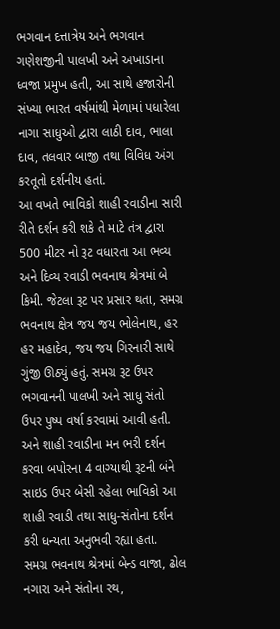ભગવાન દત્તાત્રેય અને ભગવાન ગણેશજીની પાલખી અને અખાડાના ધ્વજા પ્રમુખ હતી, આ સાથે હજારોની સંખ્યા ભારત વર્ષમાંથી મેળામાં પધારેલા નાગા સાધુઓ દ્વારા લાઠી દાવ, ભાલા દાવ, તલવાર બાજી તથા વિવિધ અંગ કરતૂતો દર્શનીય હતાં.
આ વખતે ભાવિકો શાહી રવાડીના સારી રીતે દર્શન કરી શકે તે માટે તંત્ર દ્વારા 500 મીટર નો રૂટ વધારતા આ ભવ્ય અને દિવ્ય રવાડી ભવનાથ શ્રેત્રમાં બે કિમી. જેટલા રૂટ પર પ્રસાર થતા, સમગ્ર ભવનાથ ક્ષેત્ર જય જય ભોલેનાથ, હર હર મહાદેવ, જય જય ગિરનારી સાથે ગુંજી ઊઠ્યું હતું. સમગ્ર રૂટ ઉપર ભગવાનની પાલખી અને સાધુ સંતો ઉપર પુષ્પ વર્ષા કરવામાં આવી હતી. અને શાહી રવાડીના મન ભરી દર્શન કરવા બપોરના 4 વાગ્યાથી રૂટની બંને સાઇડ ઉપર બેસી રહેલા ભાવિકો આ શાહી રવાડી તથા સાધુ-સંતોના દર્શન કરી ધન્યતા અનુભવી રહ્યા હતા.
સમગ્ર ભવનાથ શ્રેત્રમાં બેન્ડ વાજા, ઢોલ નગારા અને સંતોના રથ,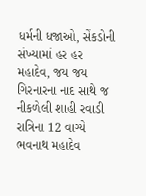ધર્મની ધજાઓ, સેંકડોની સંખ્યામાં હર હર મહાદેવ, જય જય ગિરનારના નાદ સાથે જ નીકળેલી શાહી રવાડી રાત્રિના 12 વાગ્યે ભવનાથ મહાદેવ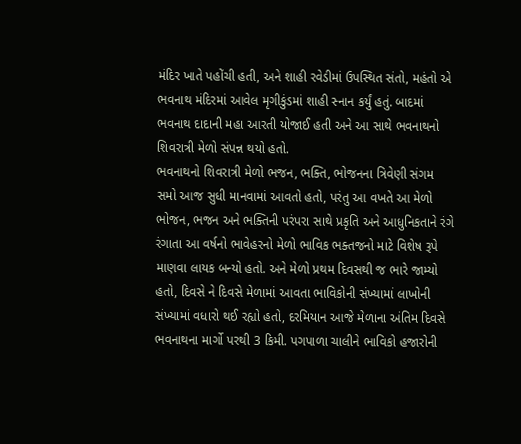મંદિર ખાતે પહોંચી હતી, અને શાહી રવેડીમાં ઉપસ્થિત સંતો, મહંતો એ ભવનાથ મંદિરમાં આવેલ મૃગીકુંડમાં શાહી સ્નાન કર્યું હતું. બાદમાં ભવનાથ દાદાની મહા આરતી યોજાઈ હતી અને આ સાથે ભવનાથનો શિવરાત્રી મેળો સંપન્ન થયો હતો.
ભવનાથનો શિવરાત્રી મેળો ભજન, ભક્તિ, ભોજનના ત્રિવેણી સંગમ સમો આજ સુધી માનવામાં આવતો હતો, પરંતુ આ વખતે આ મેળો ભોજન, ભજન અને ભક્તિની પરંપરા સાથે પ્રકૃતિ અને આધુનિકતાને રંગે રંગાતા આ વર્ષનો ભાવેહરનો મેળો ભાવિક ભક્તજનો માટે વિશેષ રૂપે માણવા લાયક બન્યો હતો. અને મેળો પ્રથમ દિવસથી જ ભારે જામ્યો હતો, દિવસે ને દિવસે મેળામાં આવતા ભાવિકોની સંખ્યામાં લાખોની સંખ્યામાં વધારો થઈ રહ્યો હતો, દરમિયાન આજે મેળાના અંતિમ દિવસે ભવનાથના માર્ગો પરથી 3 કિમી. પગપાળા ચાલીને ભાવિકો હજારોની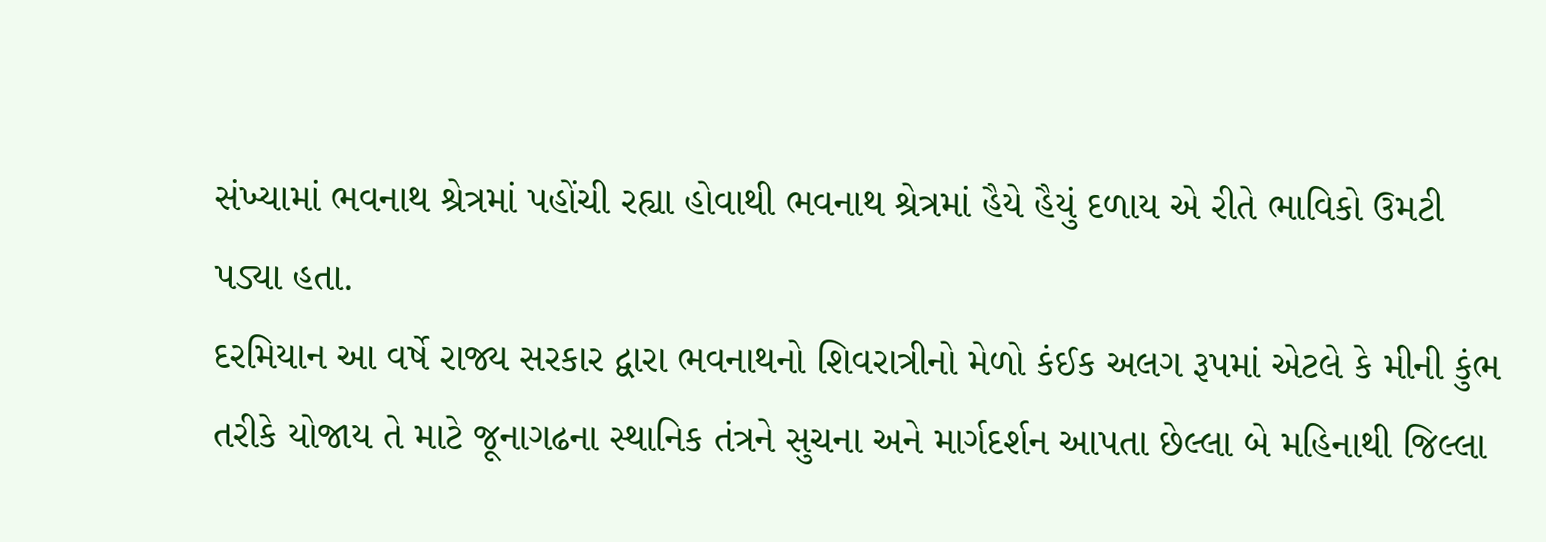સંખ્યામાં ભવનાથ શ્રેત્રમાં પહોંચી રહ્યા હોવાથી ભવનાથ શ્રેત્રમાં હૈયે હૈયું દળાય એ રીતે ભાવિકો ઉમટી પડ્યા હતા.
દરમિયાન આ વર્ષે રાજ્ય સરકાર દ્વારા ભવનાથનો શિવરાત્રીનો મેળો કંઈક અલગ રૂપમાં એટલે કે મીની કુંભ તરીકે યોજાય તે માટે જૂનાગઢના સ્થાનિક તંત્રને સુચના અને માર્ગદર્શન આપતા છેલ્લા બે મહિનાથી જિલ્લા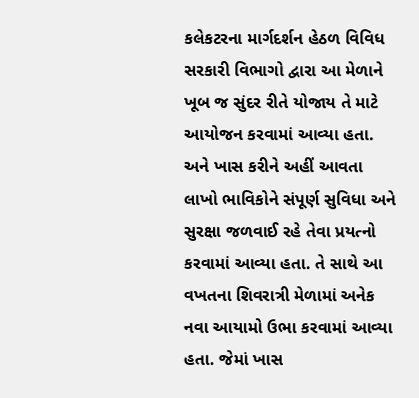કલેકટરના માર્ગદર્શન હેઠળ વિવિધ સરકારી વિભાગો દ્વારા આ મેળાને ખૂબ જ સુંદર રીતે યોજાય તે માટે આયોજન કરવામાં આવ્યા હતા. અને ખાસ કરીને અહીં આવતા લાખો ભાવિકોને સંપૂર્ણ સુવિધા અને સુરક્ષા જળવાઈ રહે તેવા પ્રયત્નો કરવામાં આવ્યા હતા. તે સાથે આ વખતના શિવરાત્રી મેળામાં અનેક નવા આયામો ઉભા કરવામાં આવ્યા હતા. જેમાં ખાસ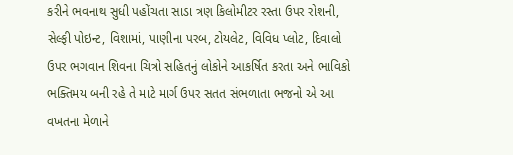કરીને ભવનાથ સુધી પહોંચતા સાડા ત્રણ કિલોમીટર રસ્તા ઉપર રોશની, સેલ્ફી પોઇન્ટ, વિશામાં, પાણીના પરબ, ટોયલેટ, વિવિધ પ્લોટ, દિવાલો ઉપર ભગવાન શિવના ચિત્રો સહિતનું લોકોને આકર્ષિત કરતા અને ભાવિકો ભક્તિમય બની રહે તે માટે માર્ગ ઉપર સતત સંભળાતા ભજનો એ આ વખતના મેળાને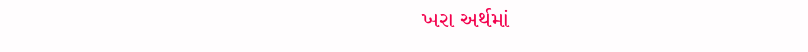ખરા અર્થમાં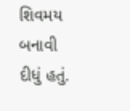શિવમય બનાવી દીધું હતું.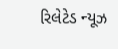રિલેટેડ ન્યૂઝ